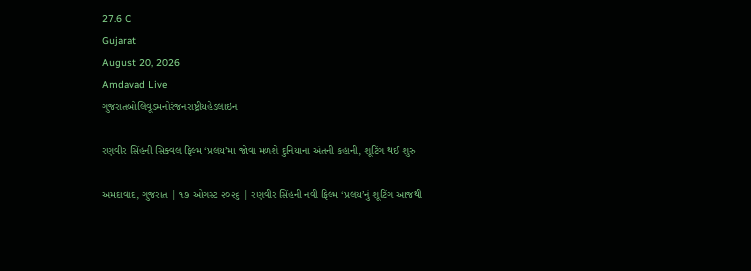27.6 C
Gujarat
August 20, 2026
Amdavad Live
ગુજરાતબોલિવૂડમનોરંજનરાષ્ટ્રીયહેડલાઇન

રણવીર સિંહની સિક્વલ ફિલ્મ ‘પ્રલય’મા જોવા મળશે દુનિયાના અંતની કહાની, શૂટિંગ થઈ શુરુ

અમદાવાદ, ગુજરાત | ૧૭ ઓગસ્ટ ૨૦૨૬ | રણવીર સિંહની નવી ફિલ્મ ‘પ્રલય’નું શૂટિંગ આજથી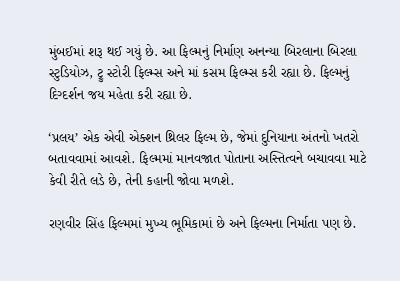મુંબઈમાં શરૂ થઈ ગયું છે. આ ફિલ્મનું નિર્માણ અનન્યા બિરલાના બિરલા સ્ટુડિયોઝ, ટ્રુ સ્ટોરી ફિલ્મ્સ અને માં કસમ ફિલ્મ્સ કરી રહ્યા છે. ફિલ્મનું દિગ્દર્શન જય મહેતા કરી રહ્યા છે.

‘પ્રલય’ એક એવી એક્શન થ્રિલર ફિલ્મ છે, જેમાં દુનિયાના અંતનો ખતરો બતાવવામાં આવશે. ફિલ્મમાં માનવજાત પોતાના અસ્તિત્વને બચાવવા માટે કેવી રીતે લડે છે, તેની કહાની જોવા મળશે.

રણવીર સિંહ ફિલ્મમાં મુખ્ય ભૂમિકામાં છે અને ફિલ્મના નિર્માતા પણ છે.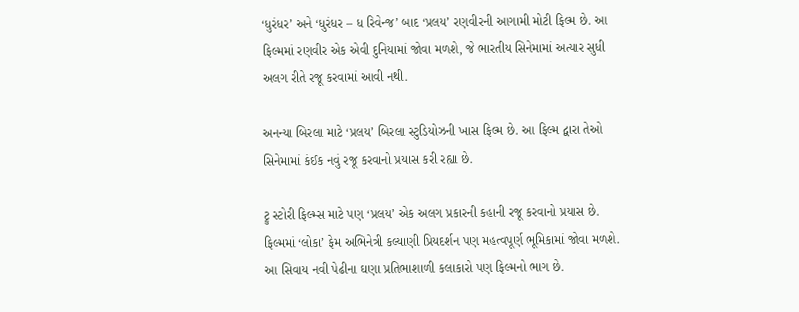‘ધુરંધર’ અને ‘ધુરંધર – ધ રિવેન્જ’ બાદ ‘પ્રલય’ રણવીરની આગામી મોટી ફિલ્મ છે. આ ફિલ્મમાં રણવીર એક એવી દુનિયામાં જોવા મળશે, જે ભારતીય સિનેમામાં અત્યાર સુધી અલગ રીતે રજૂ કરવામાં આવી નથી.

અનન્યા બિરલા માટે ‘પ્રલય’ બિરલા સ્ટુડિયોઝની ખાસ ફિલ્મ છે. આ ફિલ્મ દ્વારા તેઓ સિનેમામાં કંઈક નવું રજૂ કરવાનો પ્રયાસ કરી રહ્યા છે.

ટ્રુ સ્ટોરી ફિલ્મ્સ માટે પણ ‘પ્રલય’ એક અલગ પ્રકારની કહાની રજૂ કરવાનો પ્રયાસ છે. ફિલ્મમાં ‘લોકા’ ફેમ અભિનેત્રી કલ્યાણી પ્રિયદર્શન પણ મહત્વપૂર્ણ ભૂમિકામાં જોવા મળશે. આ સિવાય નવી પેઢીના ઘણા પ્રતિભાશાળી કલાકારો પણ ફિલ્મનો ભાગ છે.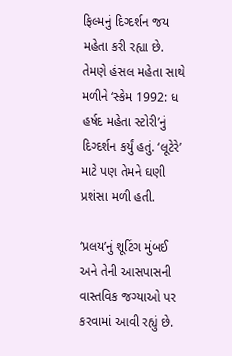ફિલ્મનું દિગ્દર્શન જય મહેતા કરી રહ્યા છે. તેમણે હંસલ મહેતા સાથે મળીને ‘સ્કેમ 1992: ધ હર્ષદ મહેતા સ્ટોરી’નું દિગ્દર્શન કર્યું હતું. ‘લૂટેરે’ માટે પણ તેમને ઘણી પ્રશંસા મળી હતી.

‘પ્રલય’નું શૂટિંગ મુંબઈ અને તેની આસપાસની વાસ્તવિક જગ્યાઓ પર કરવામાં આવી રહ્યું છે.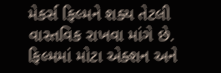મેકર્સ ફિલ્મને શક્ય તેટલી વાસ્તવિક રાખવા માંગે છે. ફિલ્મમાં મોટા એક્શન અને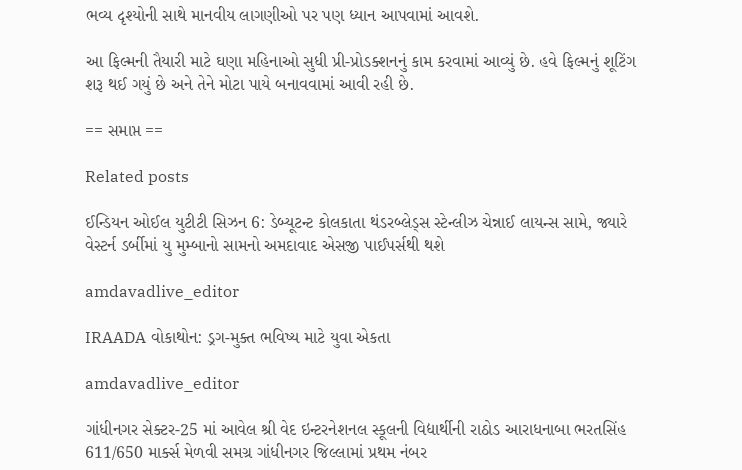ભવ્ય દૃશ્યોની સાથે માનવીય લાગણીઓ પર પણ ધ્યાન આપવામાં આવશે.

આ ફિલ્મની તૈયારી માટે ઘણા મહિનાઓ સુધી પ્રી-પ્રોડક્શનનું કામ કરવામાં આવ્યું છે. હવે ફિલ્મનું શૂટિંગ શરૂ થઈ ગયું છે અને તેને મોટા પાયે બનાવવામાં આવી રહી છે.

== સમાપ્ત ==

Related posts

ઈન્ડિયન ઓઈલ યુટીટી સિઝન 6: ડેબ્યૂટન્ટ કોલકાતા થંડરબ્લેડ્સ સ્ટેન્લીઝ ચેન્નાઈ લાયન્સ સામે, જ્યારે વેસ્ટર્ન ડર્બીમાં યુ મુમ્બાનો સામનો અમદાવાદ એસજી પાઈપર્સથી થશે

amdavadlive_editor

IRAADA વોકાથોન: ડ્રગ-મુક્ત ભવિષ્ય માટે યુવા એકતા

amdavadlive_editor

ગાંધીનગર સેક્ટર-25 માં આવેલ શ્રી વેદ ઇન્ટરનેશનલ સ્કૂલની વિદ્યાર્થીની રાઠોડ આરાધનાબા ભરતસિંહ 611/650 માર્ક્સ મેળવી સમગ્ર ગાંધીનગર જિલ્લામાં પ્રથમ નંબર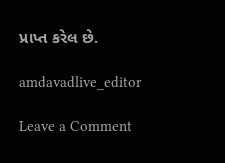પ્રાપ્ત કરેલ છે.

amdavadlive_editor

Leave a Comment